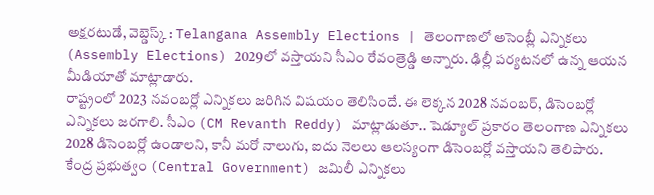అక్షరటుడే, వెబ్డెస్క్ : Telangana Assembly Elections | తెలంగాణలో అసెంబ్లీ ఎన్నికలు (Assembly Elections) 2029లో వస్తాయని సీఎం రేవంత్రెడ్డి అన్నారు. ఢిల్లీ పర్యటనలో ఉన్న ఆయన మీడియాతో మాట్లాడారు.
రాష్ట్రంలో 2023 నవంబర్లో ఎన్నికలు జరిగిన విషయం తెలిసిందే. ఈ లెక్కన 2028 నవంబర్, డిసెంబర్లో ఎన్నికలు జరగాలి. సీఎం (CM Revanth Reddy) మాట్లాడుతూ.. షెడ్యూల్ ప్రకారం తెలంగాణ ఎన్నికలు 2028 డిసెంబర్లో ఉండాలని, కానీ మరో నాలుగు, ఐదు నెలలు ఆలస్యంగా డిసెంబర్లో వస్తాయని తెలిపారు. కేంద్ర ప్రభుత్వం (Central Government) జమిలీ ఎన్నికలు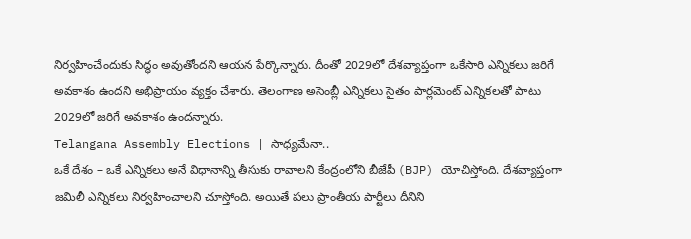నిర్వహించేందుకు సిద్ధం అవుతోందని ఆయన పేర్కొన్నారు. దీంతో 2029లో దేశవ్యాప్తంగా ఒకేసారి ఎన్నికలు జరిగే అవకాశం ఉందని అభిప్రాయం వ్యక్తం చేశారు. తెలంగాణ అసెంబ్లీ ఎన్నికలు సైతం పార్లమెంట్ ఎన్నికలతో పాటు 2029లో జరిగే అవకాశం ఉందన్నారు.
Telangana Assembly Elections | సాధ్యమేనా..
ఒకే దేశం – ఒకే ఎన్నికలు అనే విధానాన్ని తీసుకు రావాలని కేంద్రంలోని బీజేపీ (BJP) యోచిస్తోంది. దేశవ్యాప్తంగా జమిలీ ఎన్నికలు నిర్వహించాలని చూస్తోంది. అయితే పలు ప్రాంతీయ పార్టీలు దీనిని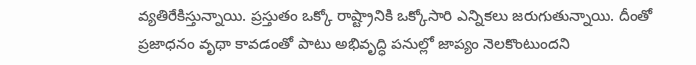వ్యతిరేకిస్తున్నాయి. ప్రస్తుతం ఒక్కో రాష్ట్రానికి ఒక్కోసారి ఎన్నికలు జరుగుతున్నాయి. దీంతో ప్రజాధనం వృథా కావడంతో పాటు అభివృద్ధి పనుల్లో జాప్యం నెలకొంటుందని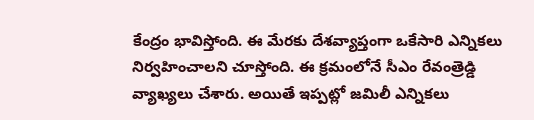కేంద్రం భావిస్తోంది. ఈ మేరకు దేశవ్యాప్తంగా ఒకేసారి ఎన్నికలు నిర్వహించాలని చూస్తోంది. ఈ క్రమంలోనే సీఎం రేవంత్రెడ్డి వ్యాఖ్యలు చేశారు. అయితే ఇప్పట్లో జమిలీ ఎన్నికలు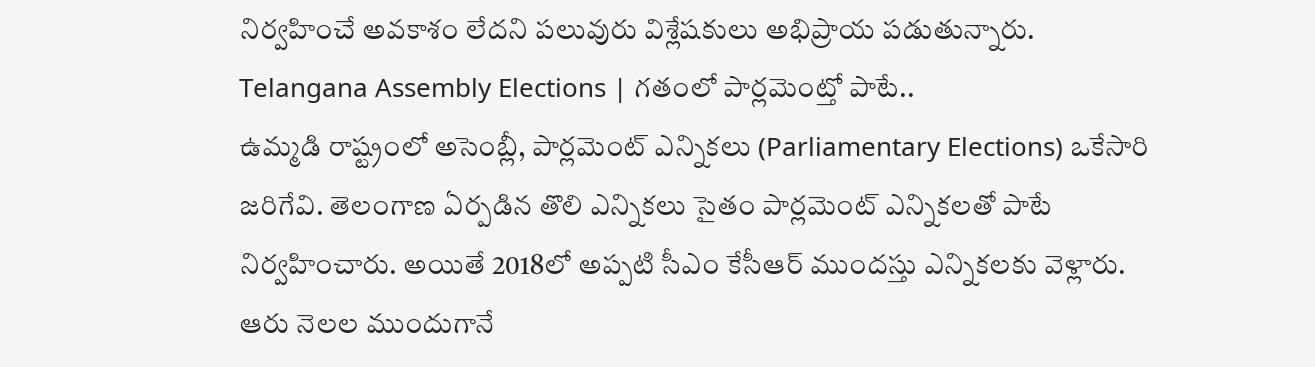నిర్వహించే అవకాశం లేదని పలువురు విశ్లేషకులు అభిప్రాయ పడుతున్నారు.
Telangana Assembly Elections | గతంలో పార్లమెంట్తో పాటే..
ఉమ్మడి రాష్ట్రంలో అసెంబ్లీ, పార్లమెంట్ ఎన్నికలు (Parliamentary Elections) ఒకేసారి జరిగేవి. తెలంగాణ ఏర్పడిన తొలి ఎన్నికలు సైతం పార్లమెంట్ ఎన్నికలతో పాటే నిర్వహించారు. అయితే 2018లో అప్పటి సీఎం కేసీఆర్ ముందస్తు ఎన్నికలకు వెళ్లారు. ఆరు నెలల ముందుగానే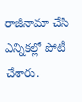రాజీనామా చేసి ఎన్నికల్లో పోటీ చేశారు.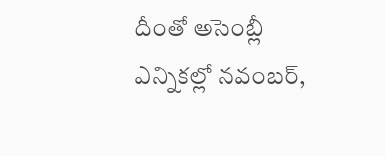దీంతో అసెంబ్లీ ఎన్నికల్లో నవంబర్,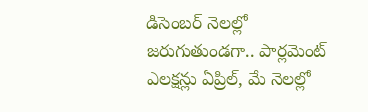డిసెంబర్ నెలల్లో జరుగుతుండగా.. పార్లమెంట్ ఎలక్షన్లు ఏప్రిల్, మే నెలల్లో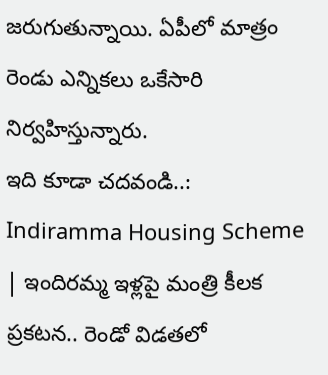జరుగుతున్నాయి. ఏపీలో మాత్రం రెండు ఎన్నికలు ఒకేసారి నిర్వహిస్తున్నారు.
ఇది కూడా చదవండి..: Indiramma Housing Scheme | ఇందిరమ్మ ఇళ్లపై మంత్రి కీలక ప్రకటన.. రెండో విడతలో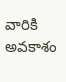వారికి అవకాశం